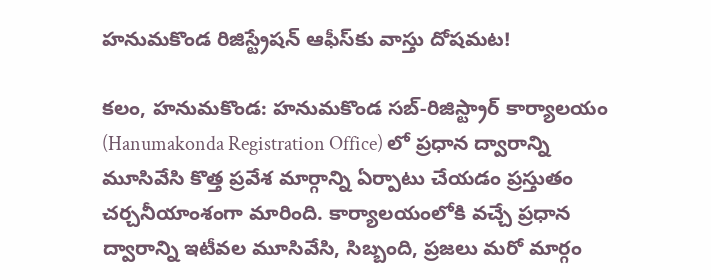హనుమకొండ రిజిస్ట్రేషన్ ఆఫీస్‌కు వాస్తు దోషమట!

కలం, హనుమకొండ: హనుమకొండ సబ్-రిజిస్ట్రార్ కార్యాలయం (Hanumakonda Registration Office) లో ప్రధాన ద్వారాన్ని మూసివేసి కొత్త ప్రవేశ మార్గాన్ని ఏర్పాటు చేయడం ప్రస్తుతం చర్చనీయాంశంగా మారింది. కార్యాలయంలోకి వచ్చే ప్రధాన ద్వారాన్ని ఇటీవల మూసివేసి, సిబ్బంది, ప్రజలు మరో మార్గం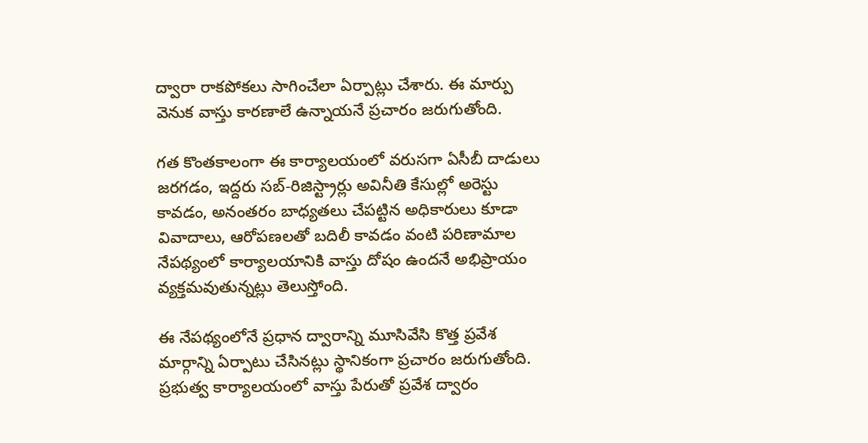ద్వారా రాకపోకలు సాగించేలా ఏర్పాట్లు చేశారు. ఈ మార్పు వెనుక వాస్తు కారణాలే ఉన్నాయనే ప్రచారం జరుగుతోంది.

గత కొంతకాలంగా ఈ కార్యాలయంలో వరుసగా ఏసీబీ దాడులు జరగడం, ఇద్దరు సబ్-రిజిస్ట్రార్లు అవినీతి కేసుల్లో అరెస్టు కావడం, అనంతరం బాధ్యతలు చేపట్టిన అధికారులు కూడా వివాదాలు, ఆరోపణలతో బదిలీ కావడం వంటి పరిణామాల నేపథ్యంలో కార్యాలయానికి వాస్తు దోషం ఉందనే అభిప్రాయం వ్యక్తమవుతున్నట్లు తెలుస్తోంది.

ఈ నేపథ్యంలోనే ప్రధాన ద్వారాన్ని మూసివేసి కొత్త ప్రవేశ మార్గాన్ని ఏర్పాటు చేసినట్లు స్థానికంగా ప్రచారం జరుగుతోంది. ప్రభుత్వ కార్యాలయంలో వాస్తు పేరుతో ప్రవేశ ద్వారం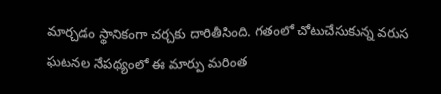మార్చడం స్థానికంగా చర్చకు దారితీసింది. గతంలో చోటుచేసుకున్న వరుస ఘటనల నేపథ్యంలో ఈ మార్పు మరింత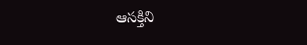ఆసక్తిని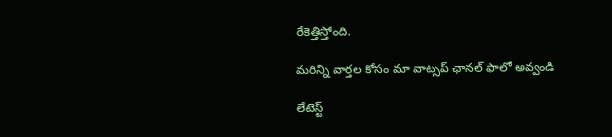రేకెత్తిస్తోంది.

మ‌రిన్ని వార్త‌ల కోసం మా వాట్స‌ప్ ఛాన‌ల్ ఫాలో అవ్వండి

లేటెస్ట్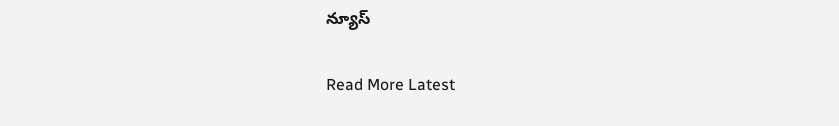న్యూస్‌

Read More Latest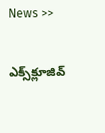News >>

ఎక్స్‌క్లూజివ్‌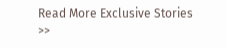Read More Exclusive Stories >>